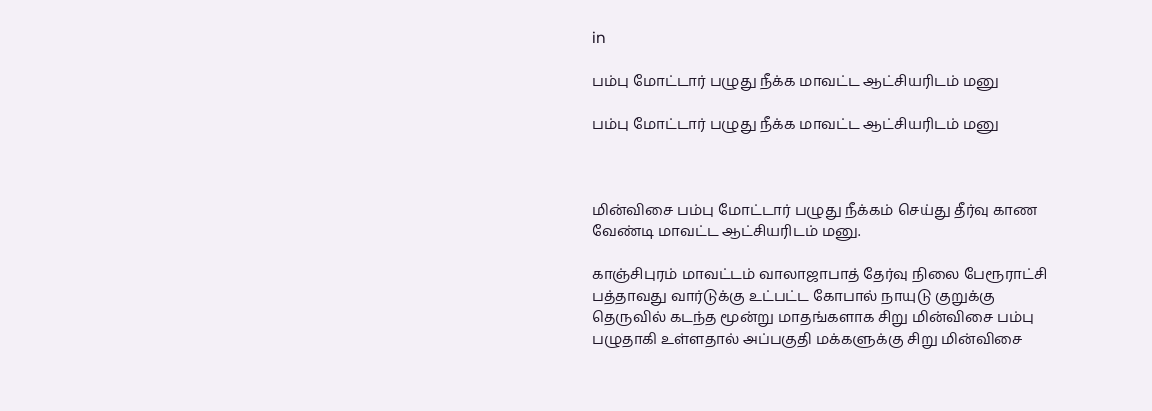in

பம்பு மோட்டார் பழுது நீக்க மாவட்ட ஆட்சியரிடம் மனு

பம்பு மோட்டார் பழுது நீக்க மாவட்ட ஆட்சியரிடம் மனு



மின்விசை பம்பு மோட்டார் பழுது நீக்கம் செய்து தீர்வு காண வேண்டி மாவட்ட ஆட்சியரிடம் மனு.

காஞ்சிபுரம் மாவட்டம் வாலாஜாபாத் தேர்வு நிலை பேரூராட்சி பத்தாவது வார்டுக்கு உட்பட்ட கோபால் நாயுடு குறுக்கு தெருவில் கடந்த மூன்று மாதங்களாக சிறு மின்விசை பம்பு பழுதாகி உள்ளதால் அப்பகுதி மக்களுக்கு சிறு மின்விசை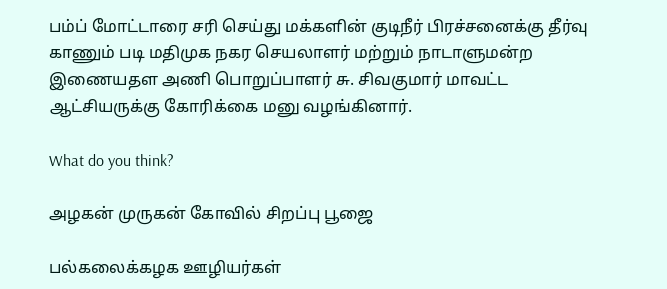பம்ப் மோட்டாரை சரி செய்து மக்களின் குடிநீர் பிரச்சனைக்கு தீர்வு காணும் படி மதிமுக நகர செயலாளர் மற்றும் நாடாளுமன்ற இணையதள அணி பொறுப்பாளர் சு. சிவகுமார் மாவட்ட ஆட்சியருக்கு கோரிக்கை மனு வழங்கினார்.

What do you think?

அழகன் முருகன் கோவில் சிறப்பு பூஜை

பல்கலைக்கழக ஊழியர்கள்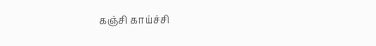கஞ்சி காய்ச்சி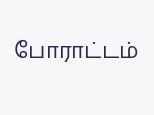போராட்டம்